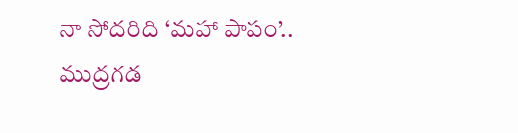నా సోద‌రిది ‘మ‌హా పాపం’.. ముద్రగడ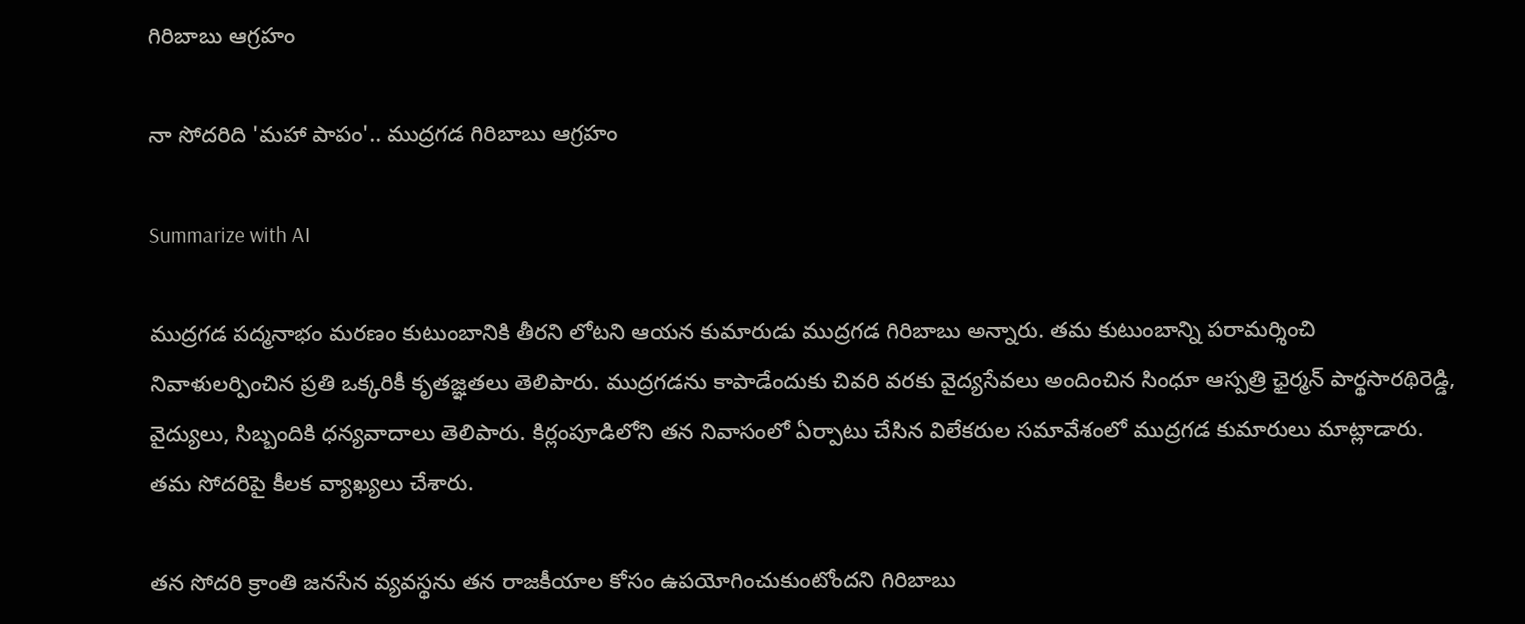గిరిబాబు ఆగ్రహం

నా సోద‌రిది 'మ‌హా పాపం'.. ముద్రగడ గిరిబాబు ఆగ్రహం

Summarize with AI

ముద్రగడ పద్మనాభం మరణం కుటుంబానికి తీరని లోటని ఆయన కుమారుడు ముద్రగడ గిరిబాబు అన్నారు. తమ కుటుంబాన్ని పరామర్శించి నివాళులర్పించిన ప్రతి ఒక్కరికీ కృతజ్ఞతలు తెలిపారు. ముద్రగడను కాపాడేందుకు చివరి వరకు వైద్యసేవలు అందించిన సింధూ ఆస్పత్రి ఛైర్మన్ పార్థసారథిరెడ్డి, వైద్యులు, సిబ్బందికి ధన్యవాదాలు తెలిపారు. కిర్లంపూడిలోని త‌న నివాసంలో ఏర్పాటు చేసిన విలేక‌రుల స‌మావేశంలో ముద్ర‌గ‌డ కుమారులు మాట్లాడారు. త‌మ సోద‌రిపై కీల‌క వ్యాఖ్య‌లు చేశారు.

తన సోదరి క్రాంతి జనసేన వ్యవస్థను తన రాజకీయాల కోసం ఉపయోగించుకుంటోందని గిరిబాబు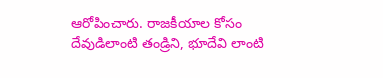ఆరోపించారు. రాజకీయాల కోసం దేవుడిలాంటి తండ్రిని, భూదేవి లాంటి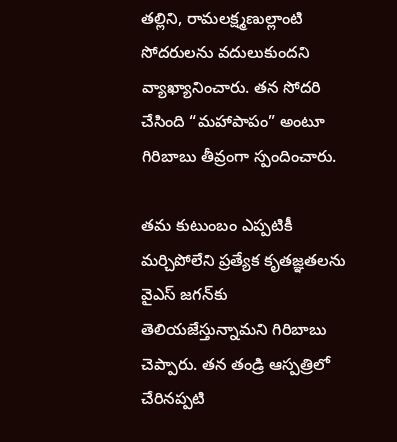తల్లిని, రామలక్ష్మణుల్లాంటి సోదరులను వదులుకుందని వ్యాఖ్యానించారు. తన సోదరి చేసింది “మహాపాపం” అంటూ గిరిబాబు తీవ్రంగా స్పందించారు.

తమ కుటుంబం ఎప్పటికీ మర్చిపోలేని ప్రత్యేక కృతజ్ఞతలను వైఎస్ జగన్‌కు తెలియజేస్తున్నామని గిరిబాబు చెప్పారు. తన తండ్రి ఆస్పత్రిలో చేరినప్పటి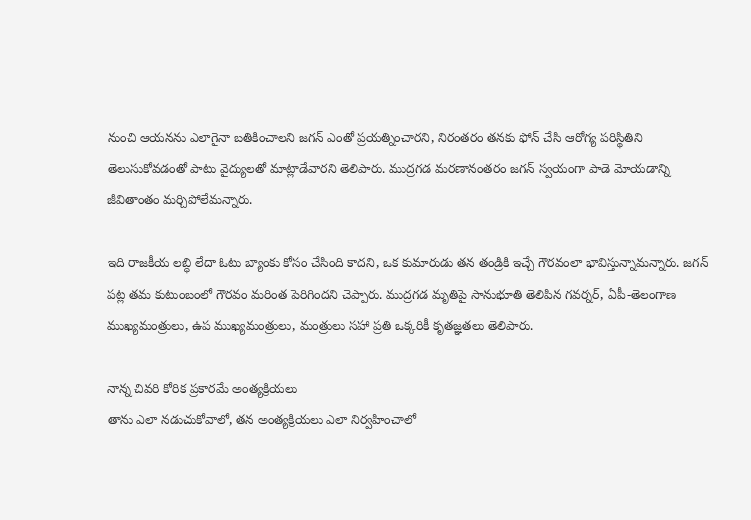నుంచి ఆయనను ఎలాగైనా బతికించాలని జగన్ ఎంతో ప్రయత్నించారని, నిరంతరం తనకు ఫోన్ చేసి ఆరోగ్య పరిస్థితిని తెలుసుకోవడంతో పాటు వైద్యులతో మాట్లాడేవారని తెలిపారు. ముద్రగడ మరణానంతరం జగన్ స్వయంగా పాడె మోయడాన్ని జీవితాంతం మర్చిపోలేమన్నారు.

ఇది రాజకీయ లబ్ధి లేదా ఓటు బ్యాంకు కోసం చేసింది కాదని, ఒక కుమారుడు తన తండ్రికి ఇచ్చే గౌరవంలా భావిస్తున్నామన్నారు. జగన్ పట్ల తమ కుటుంబంలో గౌరవం మరింత పెరిగిందని చెప్పారు. ముద్రగడ మృతిపై సానుభూతి తెలిపిన గవర్నర్, ఏపీ-తెలంగాణ ముఖ్యమంత్రులు, ఉప ముఖ్యమంత్రులు, మంత్రులు సహా ప్రతి ఒక్కరికీ కృతజ్ఞతలు తెలిపారు.

నాన్న చివరి కోరిక ప్రకారమే అంత్యక్రియలు
తాను ఎలా నడుచుకోవాలో, తన అంత్యక్రియలు ఎలా నిర్వహించాలో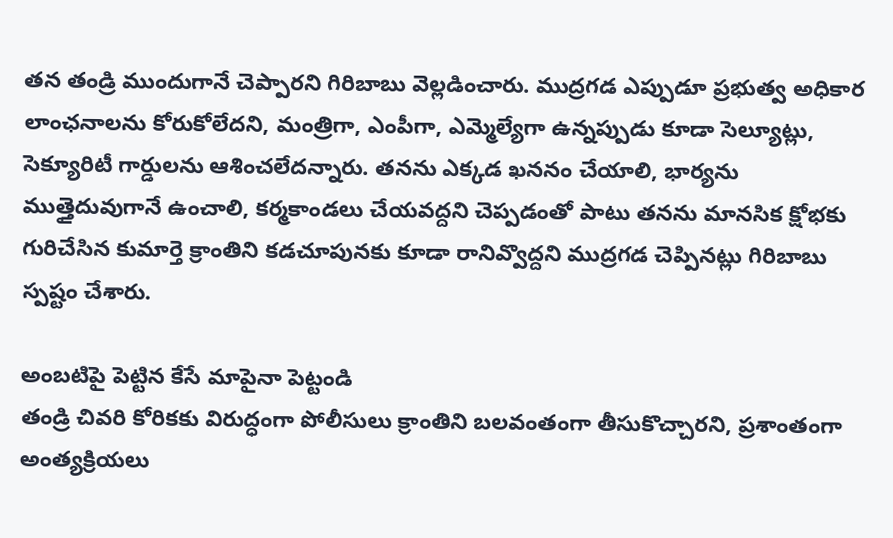త‌న‌ తండ్రి ముందుగానే చెప్పారని గిరిబాబు వెల్లడించారు. ముద్రగడ ఎప్పుడూ ప్రభుత్వ అధికార లాంఛనాలను కోరుకోలేదని, మంత్రిగా, ఎంపీగా, ఎమ్మెల్యేగా ఉన్నప్పుడు కూడా సెల్యూట్లు, సెక్యూరిటీ గార్డులను ఆశించలేదన్నారు. తనను ఎక్కడ ఖననం చేయాలి, భార్యను ముత్తైదువుగానే ఉంచాలి, కర్మకాండలు చేయవద్దని చెప్పడంతో పాటు తనను మానసిక క్షోభకు గురిచేసిన కుమార్తె క్రాంతిని కడచూపునకు కూడా రానివ్వొద్దని ముద్రగడ చెప్పినట్లు గిరిబాబు స్ప‌ష్టం చేశారు.

అంబటిపై పెట్టిన కేసే మాపైనా పెట్టండి
తండ్రి చివరి కోరికకు విరుద్ధంగా పోలీసులు క్రాంతిని బలవంతంగా తీసుకొచ్చారని, ప్రశాంతంగా అంత్యక్రియలు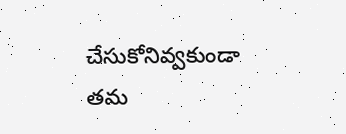చేసుకోనివ్వకుండా తమ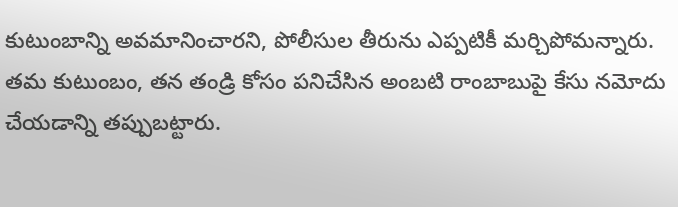కుటుంబాన్ని అవమానించారని, పోలీసుల తీరును ఎప్పటికీ మర్చిపోమన్నారు. తమ కుటుంబం, తన తండ్రి కోసం పనిచేసిన అంబటి రాంబాబుపై కేసు నమోదు చేయడాన్ని తప్పుబట్టారు.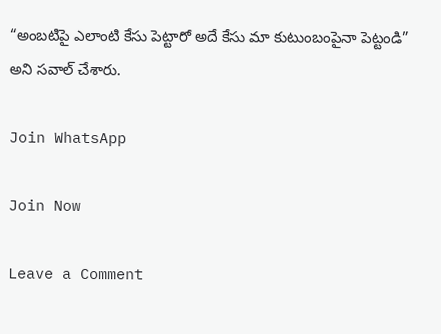“అంబటిపై ఎలాంటి కేసు పెట్టారో అదే కేసు మా కుటుంబంపైనా పెట్టండి” అని సవాల్ చేశారు.

Join WhatsApp

Join Now

Leave a Comment